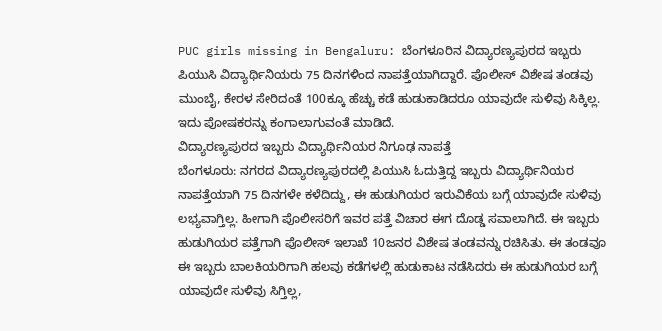PUC girls missing in Bengaluru: ಬೆಂಗಳೂರಿನ ವಿದ್ಯಾರಣ್ಯಪುರದ ಇಬ್ಬರು ಪಿಯುಸಿ ವಿದ್ಯಾರ್ಥಿನಿಯರು 75 ದಿನಗಳಿಂದ ನಾಪತ್ತೆಯಾಗಿದ್ದಾರೆ. ಪೊಲೀಸ್ ವಿಶೇಷ ತಂಡವು ಮುಂಬೈ, ಕೇರಳ ಸೇರಿದಂತೆ 100ಕ್ಕೂ ಹೆಚ್ಚು ಕಡೆ ಹುಡುಕಾಡಿದರೂ ಯಾವುದೇ ಸುಳಿವು ಸಿಕ್ಕಿಲ್ಲ. ಇದು ಪೋಷಕರನ್ನು ಕಂಗಾಲಾಗುವಂತೆ ಮಾಡಿದೆ.
ವಿದ್ಯಾರಣ್ಯಪುರದ ಇಬ್ಬರು ವಿದ್ಯಾರ್ಥಿನಿಯರ ನಿಗೂಢ ನಾಪತ್ತೆ
ಬೆಂಗಳೂರು: ನಗರದ ವಿದ್ಯಾರಣ್ಯಪುರದಲ್ಲಿ ಪಿಯುಸಿ ಓದುತ್ತಿದ್ದ ಇಬ್ಬರು ವಿದ್ಯಾರ್ಥಿನಿಯರ ನಾಪತ್ತೆಯಾಗಿ 75 ದಿನಗಳೇ ಕಳೆದಿದ್ದು, ಈ ಹುಡುಗಿಯರ ಇರುವಿಕೆಯ ಬಗ್ಗೆ ಯಾವುದೇ ಸುಳಿವು ಲಭ್ಯವಾಗ್ತಿಲ್ಲ. ಹೀಗಾಗಿ ಪೊಲೀಸರಿಗೆ ಇವರ ಪತ್ತೆ ವಿಚಾರ ಈಗ ದೊಡ್ಡ ಸವಾಲಾಗಿದೆ. ಈ ಇಬ್ಬರು ಹುಡುಗಿಯರ ಪತ್ತೆಗಾಗಿ ಪೊಲೀಸ್ ಇಲಾಖೆ 10ಜನರ ವಿಶೇಷ ತಂಡವನ್ನು ರಚಿಸಿತು. ಈ ತಂಡವೂ ಈ ಇಬ್ಬರು ಬಾಲಕಿಯರಿಗಾಗಿ ಹಲವು ಕಡೆಗಳಲ್ಲಿ ಹುಡುಕಾಟ ನಡೆಸಿದರು ಈ ಹುಡುಗಿಯರ ಬಗ್ಗೆ ಯಾವುದೇ ಸುಳಿವು ಸಿಗ್ತಿಲ್ಲ,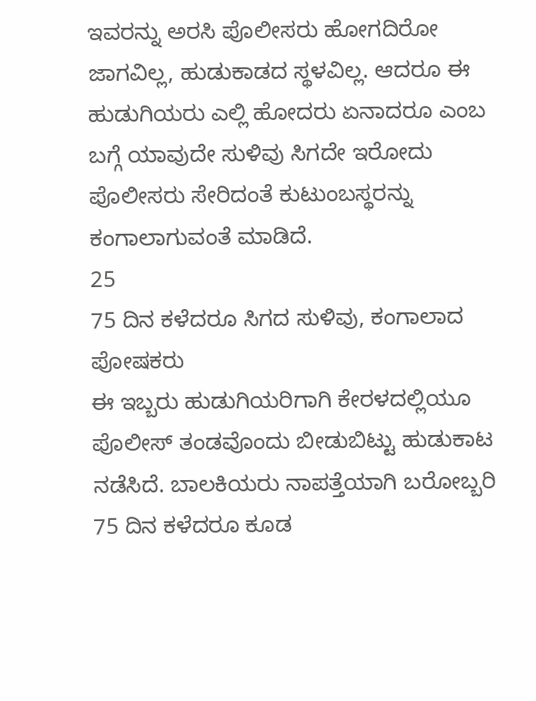ಇವರನ್ನು ಅರಸಿ ಪೊಲೀಸರು ಹೋಗದಿರೋ ಜಾಗವಿಲ್ಲ, ಹುಡುಕಾಡದ ಸ್ಥಳವಿಲ್ಲ. ಆದರೂ ಈ ಹುಡುಗಿಯರು ಎಲ್ಲಿ ಹೋದರು ಏನಾದರೂ ಎಂಬ ಬಗ್ಗೆ ಯಾವುದೇ ಸುಳಿವು ಸಿಗದೇ ಇರೋದು ಪೊಲೀಸರು ಸೇರಿದಂತೆ ಕುಟುಂಬಸ್ಥರನ್ನು ಕಂಗಾಲಾಗುವಂತೆ ಮಾಡಿದೆ.
25
75 ದಿನ ಕಳೆದರೂ ಸಿಗದ ಸುಳಿವು, ಕಂಗಾಲಾದ ಪೋಷಕರು
ಈ ಇಬ್ಬರು ಹುಡುಗಿಯರಿಗಾಗಿ ಕೇರಳದಲ್ಲಿಯೂ ಪೊಲೀಸ್ ತಂಡವೊಂದು ಬೀಡುಬಿಟ್ಟು ಹುಡುಕಾಟ ನಡೆಸಿದೆ. ಬಾಲಕಿಯರು ನಾಪತ್ತೆಯಾಗಿ ಬರೋಬ್ಬರಿ 75 ದಿನ ಕಳೆದರೂ ಕೂಡ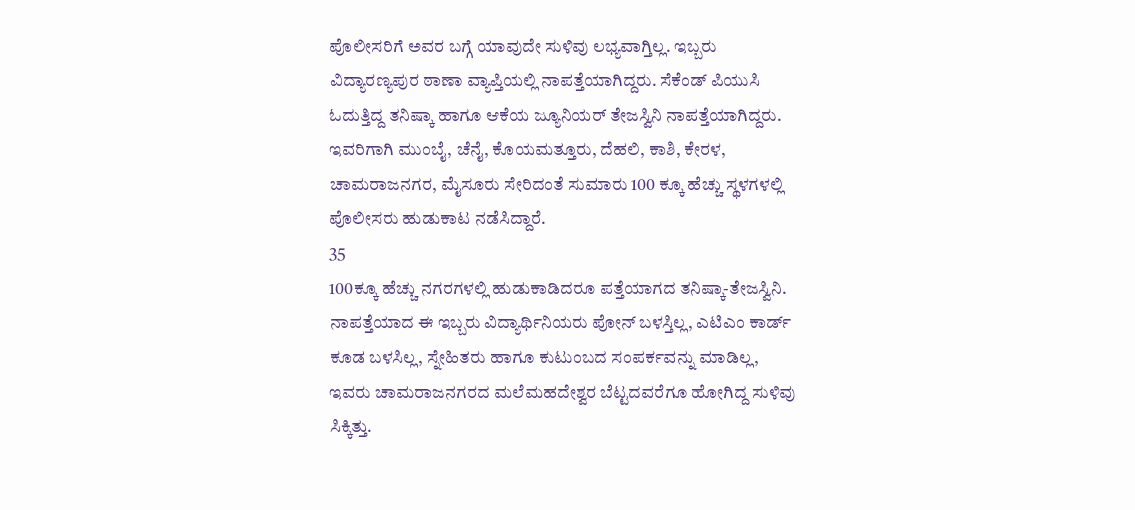ಪೊಲೀಸರಿಗೆ ಅವರ ಬಗ್ಗೆ ಯಾವುದೇ ಸುಳಿವು ಲಭ್ಯವಾಗ್ತಿಲ್ಲ. ಇಬ್ಬರು ವಿದ್ಯಾರಣ್ಯಪುರ ಠಾಣಾ ವ್ಯಾಪ್ತಿಯಲ್ಲಿ ನಾಪತ್ತೆಯಾಗಿದ್ದರು. ಸೆಕೆಂಡ್ ಪಿಯುಸಿ ಓದುತ್ತಿದ್ದ ತನಿಷ್ಕಾ ಹಾಗೂ ಆಕೆಯ ಜ್ಯೂನಿಯರ್ ತೇಜಸ್ವಿನಿ ನಾಪತ್ತೆಯಾಗಿದ್ದರು. ಇವರಿಗಾಗಿ ಮುಂಬೈ, ಚೆನೈ, ಕೊಯಮತ್ತೂರು, ದೆಹಲಿ, ಕಾಶಿ, ಕೇರಳ, ಚಾಮರಾಜನಗರ, ಮೈಸೂರು ಸೇರಿದಂತೆ ಸುಮಾರು 100 ಕ್ಕೂ ಹೆಚ್ಚು ಸ್ಥಳಗಳಲ್ಲಿ ಪೊಲೀಸರು ಹುಡುಕಾಟ ನಡೆಸಿದ್ದಾರೆ.
35
100ಕ್ಕೂ ಹೆಚ್ಚು ನಗರಗಳಲ್ಲಿ ಹುಡುಕಾಡಿದರೂ ಪತ್ತೆಯಾಗದ ತನಿಷ್ಕಾ-ತೇಜಸ್ವಿನಿ.
ನಾಪತ್ತೆಯಾದ ಈ ಇಬ್ಬರು ವಿದ್ಯಾರ್ಥಿನಿಯರು ಪೋನ್ ಬಳಸ್ತಿಲ್ಲ, ಎಟಿಎಂ ಕಾರ್ಡ್ ಕೂಡ ಬಳಸಿಲ್ಲ, ಸ್ನೇಹಿತರು ಹಾಗೂ ಕುಟುಂಬದ ಸಂಪರ್ಕವನ್ನು ಮಾಡಿಲ್ಲ, ಇವರು ಚಾಮರಾಜನಗರದ ಮಲೆಮಹದೇಶ್ವರ ಬೆಟ್ಟದವರೆಗೂ ಹೋಗಿದ್ದ ಸುಳಿವು ಸಿಕ್ಕಿತ್ತು.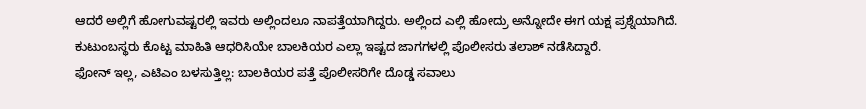ಆದರೆ ಅಲ್ಲಿಗೆ ಹೋಗುವಷ್ಟರಲ್ಲಿ ಇವರು ಅಲ್ಲಿಂದಲೂ ನಾಪತ್ತೆಯಾಗಿದ್ದರು. ಅಲ್ಲಿಂದ ಎಲ್ಲಿ ಹೋದ್ರು ಅನ್ನೋದೇ ಈಗ ಯಕ್ಷ ಪ್ರಶ್ನೆಯಾಗಿದೆ. ಕುಟುಂಬಸ್ಥರು ಕೊಟ್ಟ ಮಾಹಿತಿ ಆಧರಿಸಿಯೇ ಬಾಲಕಿಯರ ಎಲ್ಲಾ ಇಷ್ಟದ ಜಾಗಗಳಲ್ಲಿ ಪೊಲೀಸರು ತಲಾಶ್ ನಡೆಸಿದ್ದಾರೆ.
ಫೋನ್ ಇಲ್ಲ, ಎಟಿಎಂ ಬಳಸುತ್ತಿಲ್ಲ: ಬಾಲಕಿಯರ ಪತ್ತೆ ಪೊಲೀಸರಿಗೇ ದೊಡ್ಡ ಸವಾಲು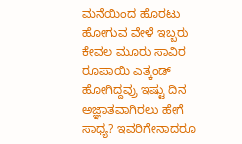ಮನೆಯಿಂದ ಹೊರಟು ಹೋಗುವ ವೇಳೆ ಇಬ್ಬರು ಕೇವಲ ಮೂರು ಸಾವಿರ ರೂಪಾಯಿ ಎತ್ಕಂಡ್ ಹೋಗಿದ್ದವ್ರು ಇಷ್ಟು ದಿನ ಅಜ್ಞಾತವಾಗಿರಲು ಹೇಗೆ ಸಾಧ್ಯ? ಇವರಿಗೇನಾದರೂ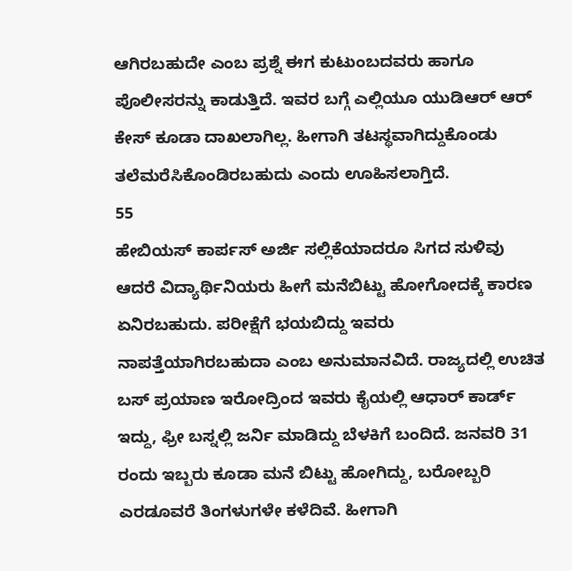ಆಗಿರಬಹುದೇ ಎಂಬ ಪ್ರಶ್ನೆ ಈಗ ಕುಟುಂಬದವರು ಹಾಗೂ ಪೊಲೀಸರನ್ನು ಕಾಡುತ್ತಿದೆ. ಇವರ ಬಗ್ಗೆ ಎಲ್ಲಿಯೂ ಯುಡಿಆರ್ ಆರ್ ಕೇಸ್ ಕೂಡಾ ದಾಖಲಾಗಿಲ್ಲ. ಹೀಗಾಗಿ ತಟಸ್ಥವಾಗಿದ್ದುಕೊಂಡು ತಲೆಮರೆಸಿಕೊಂಡಿರಬಹುದು ಎಂದು ಊಹಿಸಲಾಗ್ತಿದೆ.
55
ಹೇಬಿಯಸ್ ಕಾರ್ಪಸ್ ಅರ್ಜಿ ಸಲ್ಲಿಕೆಯಾದರೂ ಸಿಗದ ಸುಳಿವು
ಆದರೆ ವಿದ್ಯಾರ್ಥಿನಿಯರು ಹೀಗೆ ಮನೆಬಿಟ್ಟು ಹೋಗೋದಕ್ಕೆ ಕಾರಣ ಏನಿರಬಹುದು. ಪರೀಕ್ಷೆಗೆ ಭಯಬಿದ್ದು ಇವರು ನಾಪತ್ತೆಯಾಗಿರಬಹುದಾ ಎಂಬ ಅನುಮಾನವಿದೆ. ರಾಜ್ಯದಲ್ಲಿ ಉಚಿತ ಬಸ್ ಪ್ರಯಾಣ ಇರೋದ್ರಿಂದ ಇವರು ಕೈಯಲ್ಲಿ ಆಧಾರ್ ಕಾರ್ಡ್ ಇದ್ದು, ಫ್ರೀ ಬಸ್ನಲ್ಲಿ ಜರ್ನಿ ಮಾಡಿದ್ದು ಬೆಳಕಿಗೆ ಬಂದಿದೆ. ಜನವರಿ 31 ರಂದು ಇಬ್ಬರು ಕೂಡಾ ಮನೆ ಬಿಟ್ಟು ಹೋಗಿದ್ದು, ಬರೋಬ್ಬರಿ ಎರಡೂವರೆ ತಿಂಗಳುಗಳೇ ಕಳೆದಿವೆ. ಹೀಗಾಗಿ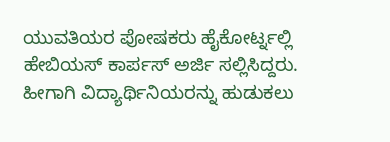ಯುವತಿಯರ ಪೋಷಕರು ಹೈಕೋರ್ಟ್ನಲ್ಲಿ ಹೇಬಿಯಸ್ ಕಾರ್ಪಸ್ ಅರ್ಜಿ ಸಲ್ಲಿಸಿದ್ದರು. ಹೀಗಾಗಿ ವಿದ್ಯಾರ್ಥಿನಿಯರನ್ನು ಹುಡುಕಲು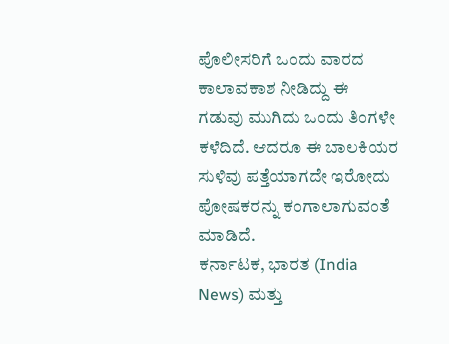ಪೊಲೀಸರಿಗೆ ಒಂದು ವಾರದ ಕಾಲಾವಕಾಶ ನೀಡಿದ್ದು ಈ ಗಡುವು ಮುಗಿದು ಒಂದು ತಿಂಗಳೇ ಕಳೆದಿದೆ. ಆದರೂ ಈ ಬಾಲಕಿಯರ ಸುಳಿವು ಪತ್ತೆಯಾಗದೇ ಇರೋದು ಪೋಷಕರನ್ನು ಕಂಗಾಲಾಗುವಂತೆ ಮಾಡಿದೆ.
ಕರ್ನಾಟಕ, ಭಾರತ (India News) ಮತ್ತು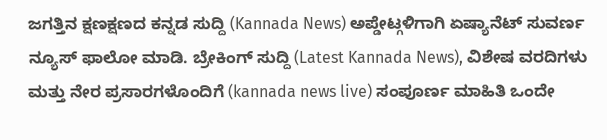ಜಗತ್ತಿನ ಕ್ಷಣಕ್ಷಣದ ಕನ್ನಡ ಸುದ್ದಿ (Kannada News) ಅಪ್ಡೇಟ್ಗಳಿಗಾಗಿ ಏಷ್ಯಾನೆಟ್ ಸುವರ್ಣ ನ್ಯೂಸ್ ಫಾಲೋ ಮಾಡಿ. ಬ್ರೇಕಿಂಗ್ ಸುದ್ದಿ (Latest Kannada News), ವಿಶೇಷ ವರದಿಗಳು ಮತ್ತು ನೇರ ಪ್ರಸಾರಗಳೊಂದಿಗೆ (kannada news live) ಸಂಪೂರ್ಣ ಮಾಹಿತಿ ಒಂದೇ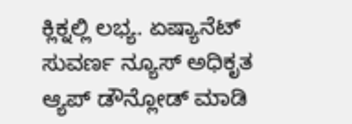ಕ್ಲಿಕ್ನಲ್ಲಿ ಲಭ್ಯ. ಏಷ್ಯಾನೆಟ್ ಸುವರ್ಣ ನ್ಯೂಸ್ ಅಧಿಕೃತ ಆ್ಯಪ್ ಡೌನ್ಲೋಡ್ ಮಾಡಿ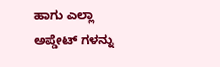ಹಾಗು ಎಲ್ಲಾ ಅಪ್ಡೇಟ್ ಗಳನ್ನು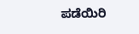ಪಡೆಯಿರಿ